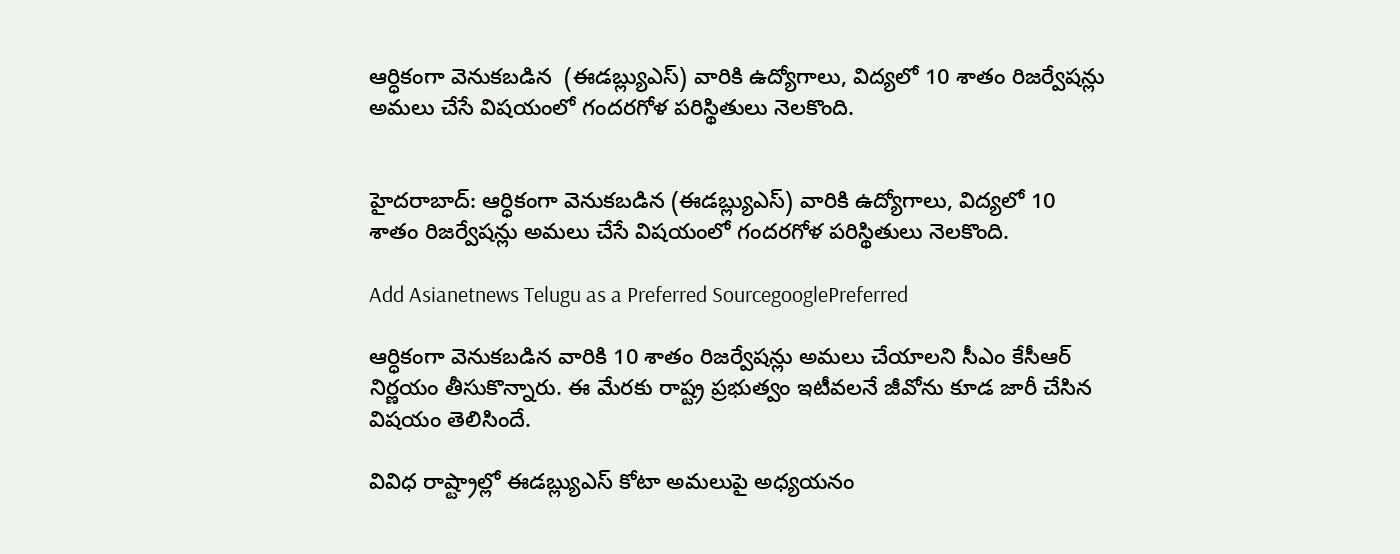ఆర్ధికంగా వెనుకబడిన  (ఈడబ్ల్యుఎస్) వారికి ఉద్యోగాలు, విద్యలో 10 శాతం రిజర్వేషన్లు అమలు చేసే విషయంలో గందరగోళ పరిస్థితులు నెలకొంది.


హైదరాబాద్: ఆర్ధికంగా వెనుకబడిన (ఈడబ్ల్యుఎస్) వారికి ఉద్యోగాలు, విద్యలో 10 శాతం రిజర్వేషన్లు అమలు చేసే విషయంలో గందరగోళ పరిస్థితులు నెలకొంది.

Add Asianetnews Telugu as a Preferred SourcegooglePreferred

ఆర్ధికంగా వెనుకబడిన వారికి 10 శాతం రిజర్వేషన్లు అమలు చేయాలని సీఎం కేసీఆర్ నిర్ణయం తీసుకొన్నారు. ఈ మేరకు రాష్ట్ర ప్రభుత్వం ఇటీవలనే జీవోను కూడ జారీ చేసిన విషయం తెలిసిందే.

వివిధ రాష్ట్రాల్లో ఈడబ్ల్యుఎస్ కోటా అమలుపై అధ్యయనం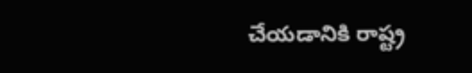చేయడానికి రాష్ట్ర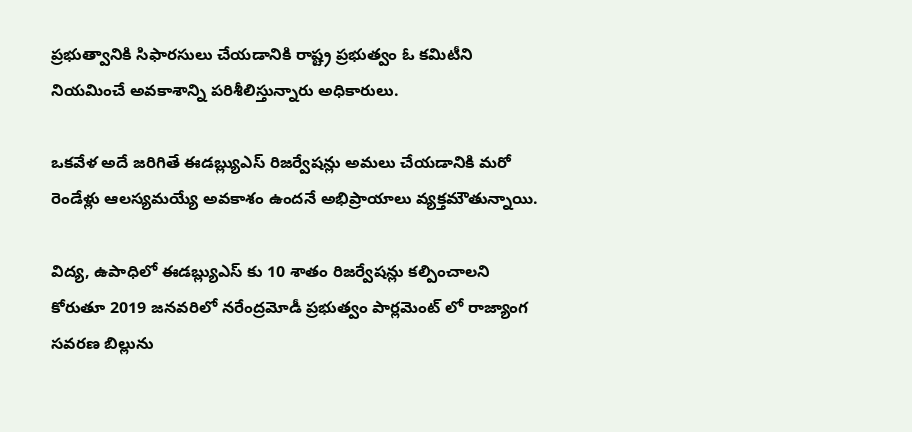ప్రభుత్వానికి సిఫారసులు చేయడానికి రాష్ట్ర ప్రభుత్వం ఓ కమిటీని నియమించే అవకాశాన్ని పరిశీలిస్తున్నారు అధికారులు.

ఒకవేళ అదే జరిగితే ఈడబ్ల్యుఎస్ రిజర్వేషన్లు అమలు చేయడానికి మరో రెండేళ్లు ఆలస్యమయ్యే అవకాశం ఉందనే అభిప్రాయాలు వ్యక్తమౌతున్నాయి.

విద్య, ఉపాధిలో ఈడబ్ల్యుఎస్ కు 10 శాతం రిజర్వేషన్లు కల్పించాలని కోరుతూ 2019 జనవరిలో నరేంద్రమోడీ ప్రభుత్వం పార్లమెంట్ లో రాజ్యాంగ సవరణ బిల్లును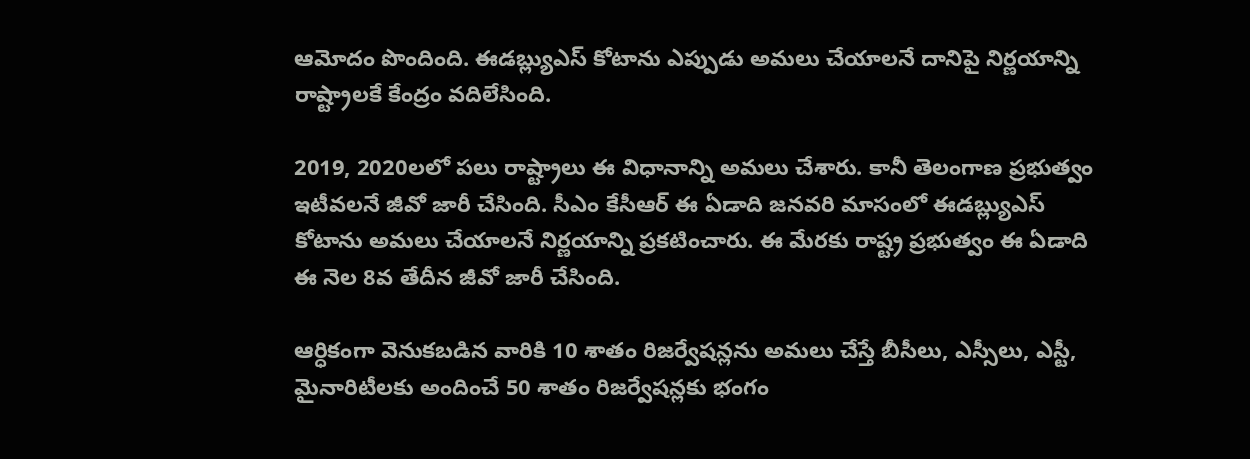ఆమోదం పొందింది. ఈడబ్ల్యుఎస్ కోటాను ఎప్పుడు అమలు చేయాలనే దానిపై నిర్ణయాన్ని రాష్ట్రాలకే కేంద్రం వదిలేసింది.

2019, 2020లలో పలు రాష్ట్రాలు ఈ విధానాన్ని అమలు చేశారు. కానీ తెలంగాణ ప్రభుత్వం ఇటీవలనే జీవో జారీ చేసింది. సీఎం కేసీఆర్ ఈ ఏడాది జనవరి మాసంలో ఈడబ్ల్యుఎస్ కోటాను అమలు చేయాలనే నిర్ణయాన్ని ప్రకటించారు. ఈ మేరకు రాష్ట్ర ప్రభుత్వం ఈ ఏడాది ఈ నెల 8వ తేదీన జీవో జారీ చేసింది.

ఆర్ధికంగా వెనుకబడిన వారికి 10 శాతం రిజర్వేషన్లను అమలు చేస్తే బీసీలు, ఎస్సీలు, ఎస్టీ, మైనారిటీలకు అందించే 50 శాతం రిజర్వేషన్లకు భంగం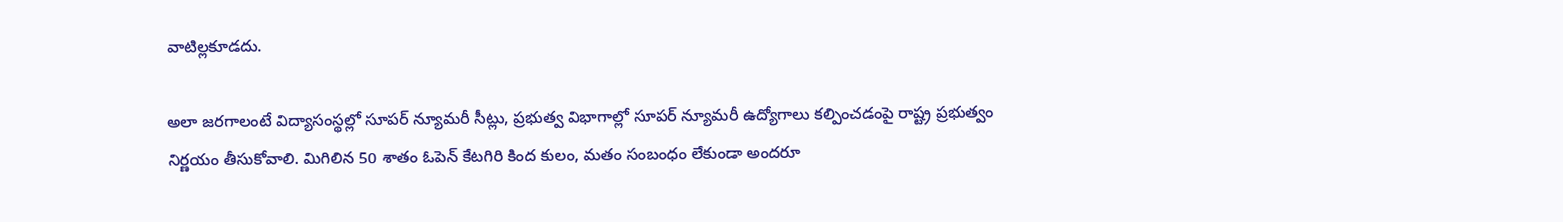వాటిల్లకూడదు.

అలా జరగాలంటే విద్యాసంస్థల్లో సూపర్ న్యూమరీ సీట్లు, ప్రభుత్వ విభాగాల్లో సూపర్ న్యూమరీ ఉద్యోగాలు కల్పించడంపై రాష్ట్ర ప్రభుత్వం నిర్ణయం తీసుకోవాలి. మిగిలిన 50 శాతం ఓపెన్ కేటగిరి కింద కులం, మతం సంబంధం లేకుండా అందరూ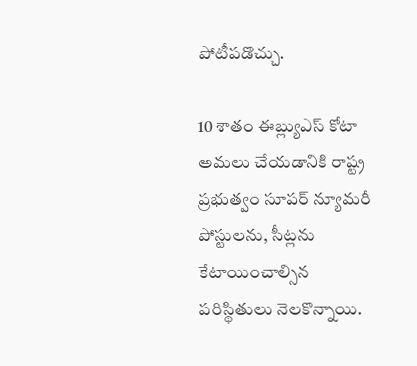పోటీపడొచ్చు.

10 శాతం ఈబ్ల్యుఎస్ కోటా అమలు చేయడానికి రాష్ట్ర ప్రభుత్వం సూపర్ న్యూమరీ పోస్టులను, సీట్లను కేటాయించాల్సిన పరిస్థితులు నెలకొన్నాయి.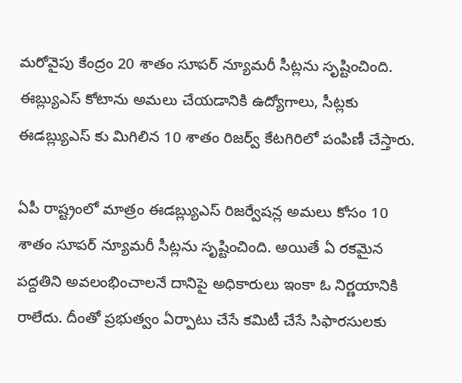మరోవైపు కేంద్రం 20 శాతం సూపర్ న్యూమరీ సీట్లను సృష్టించింది. ఈబ్ల్యుఎస్ కోటాను అమలు చేయడానికి ఉద్యోగాలు, సీట్లకు ఈడబ్ల్యుఎస్ కు మిగిలిన 10 శాతం రిజర్వ్ కేటగిరిలో పంపిణీ చేస్తారు.

ఏపీ రాష్ట్రంలో మాత్రం ఈడబ్ల్యుఎస్ రిజర్వేషన్ల అమలు కోసం 10 శాతం సూపర్ న్యూమరీ సీట్లను సృష్టించింది. అయితే ఏ రకమైన పద్దతిని అవలంభించాలనే దానిపై అధికారులు ఇంకా ఓ నిర్ణయానికి రాలేదు. దీంతో ప్రభుత్వం ఏర్పాటు చేసే కమిటీ చేసే సిఫారసులకు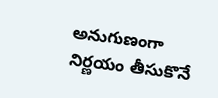అనుగుణంగా నిర్ణయం తీసుకొనే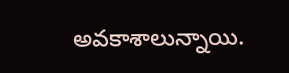అవకాశాలున్నాయి.